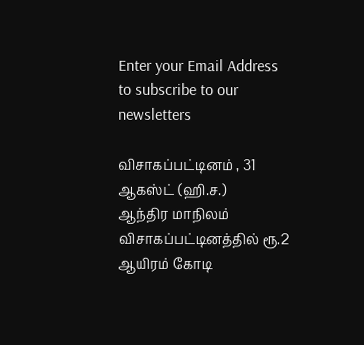Enter your Email Address to subscribe to our newsletters

விசாகப்பட்டினம் , 31 ஆகஸ்ட் (ஹி.ச.)
ஆந்திர மாநிலம் விசாகப்பட்டினத்தில் ரூ.2 ஆயிரம் கோடி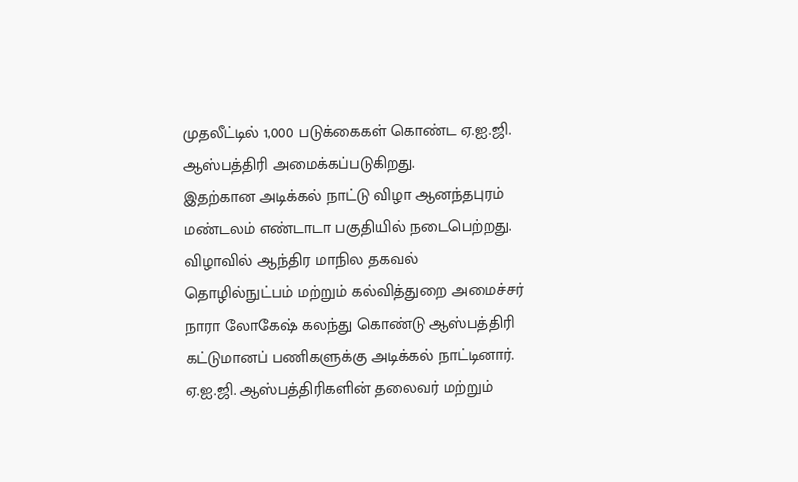முதலீட்டில் 1,000 படுக்கைகள் கொண்ட ஏ.ஐ.ஜி. ஆஸ்பத்திரி அமைக்கப்படுகிறது.
இதற்கான அடிக்கல் நாட்டு விழா ஆனந்தபுரம் மண்டலம் எண்டாடா பகுதியில் நடைபெற்றது. விழாவில் ஆந்திர மாநில தகவல் தொழில்நுட்பம் மற்றும் கல்வித்துறை அமைச்சர் நாரா லோகேஷ் கலந்து கொண்டு ஆஸ்பத்திரி கட்டுமானப் பணிகளுக்கு அடிக்கல் நாட்டினார்.
ஏ.ஐ.ஜி. ஆஸ்பத்திரிகளின் தலைவர் மற்றும்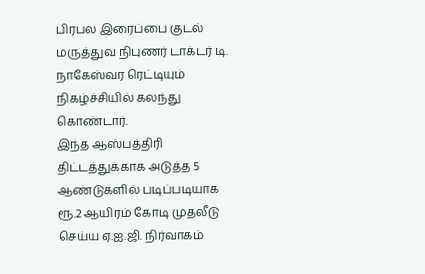பிரபல இரைப்பை குடல் மருத்துவ நிபுணர் டாக்டர் டி. நாகேஸ்வர ரெட்டியும் நிகழ்ச்சியில் கலந்து கொண்டார்.
இந்த ஆஸ்பத்திரி திட்டத்துக்காக அடுத்த 5 ஆண்டுகளில் படிப்படியாக ரூ.2 ஆயிரம் கோடி முதலீடு செய்ய ஏ.ஐ.ஜி. நிர்வாகம்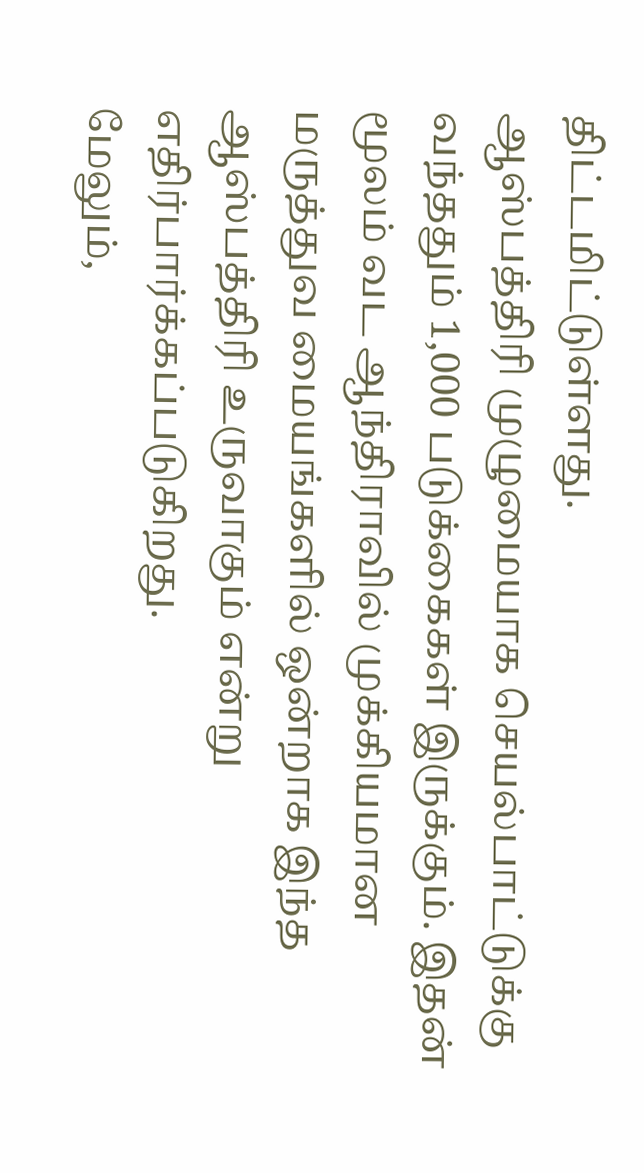திட்டமிட்டுள்ளது.
ஆஸ்பத்திரி முழுமையாக செயல்பாட்டுக்கு வந்ததும் 1,000 படுக்கைகள் இருக்கும். இதன் மூலம் வட ஆந்திராவில் முக்கியமான மருத்துவ மையங்களில் ஒன்றாக இந்த ஆஸ்பத்திரி உருவாகும் என்று எதிர்பார்க்கப்படுகிறது.
மேலும்,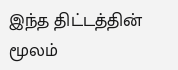இந்த திட்டத்தின் மூலம்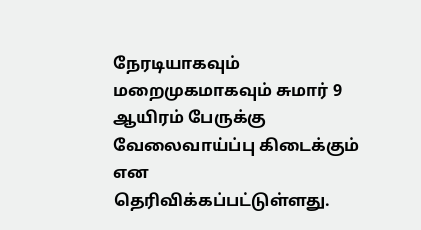நேரடியாகவும் மறைமுகமாகவும் சுமார் 9 ஆயிரம் பேருக்கு வேலைவாய்ப்பு கிடைக்கும் என தெரிவிக்கப்பட்டுள்ளது.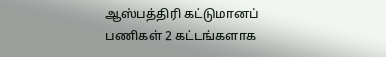ஆஸ்பத்திரி கட்டுமானப் பணிகள் 2 கட்டங்களாக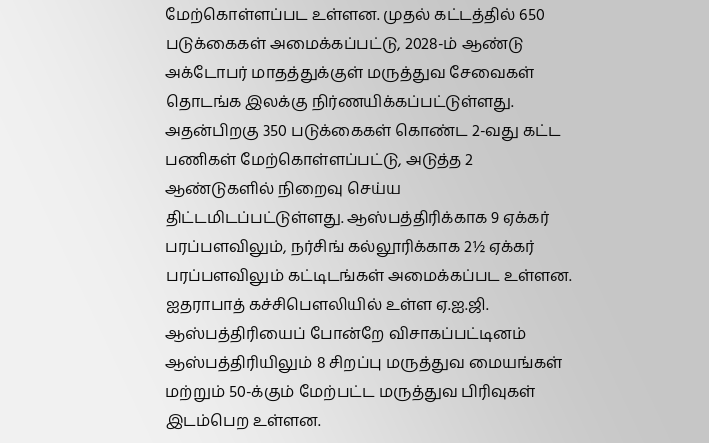மேற்கொள்ளப்பட உள்ளன. முதல் கட்டத்தில் 650 படுக்கைகள் அமைக்கப்பட்டு, 2028-ம் ஆண்டு அக்டோபர் மாதத்துக்குள் மருத்துவ சேவைகள் தொடங்க இலக்கு நிர்ணயிக்கப்பட்டுள்ளது.
அதன்பிறகு 350 படுக்கைகள் கொண்ட 2-வது கட்ட பணிகள் மேற்கொள்ளப்பட்டு, அடுத்த 2 ஆண்டுகளில் நிறைவு செய்ய திட்டமிடப்பட்டுள்ளது. ஆஸ்பத்திரிக்காக 9 ஏக்கர் பரப்பளவிலும், நர்சிங் கல்லூரிக்காக 2½ ஏக்கர் பரப்பளவிலும் கட்டிடங்கள் அமைக்கப்பட உள்ளன.
ஐதராபாத் கச்சிபௌலியில் உள்ள ஏ.ஐ.ஜி. ஆஸ்பத்திரியைப் போன்றே விசாகப்பட்டினம் ஆஸ்பத்திரியிலும் 8 சிறப்பு மருத்துவ மையங்கள் மற்றும் 50-க்கும் மேற்பட்ட மருத்துவ பிரிவுகள் இடம்பெற உள்ளன.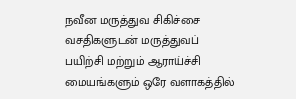நவீன மருத்துவ சிகிச்சை வசதிகளுடன் மருத்துவப் பயிற்சி மற்றும் ஆராய்ச்சி மையங்களும் ஒரே வளாகத்தில்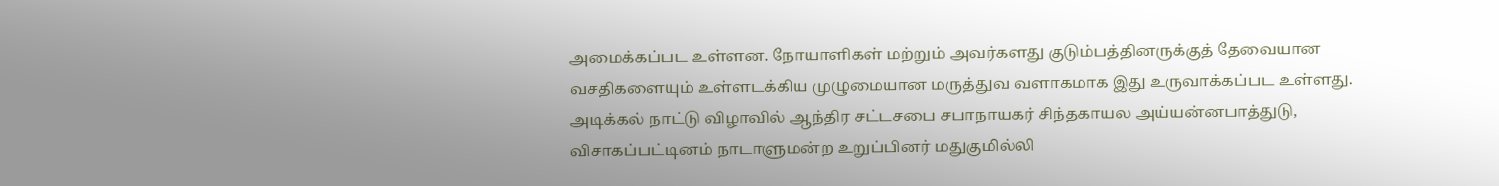அமைக்கப்பட உள்ளன. நோயாளிகள் மற்றும் அவர்களது குடும்பத்தினருக்குத் தேவையான வசதிகளையும் உள்ளடக்கிய முழுமையான மருத்துவ வளாகமாக இது உருவாக்கப்பட உள்ளது.
அடிக்கல் நாட்டு விழாவில் ஆந்திர சட்டசபை சபாநாயகர் சிந்தகாயல அய்யன்னபாத்துடு, விசாகப்பட்டினம் நாடாளுமன்ற உறுப்பினர் மதுகுமில்லி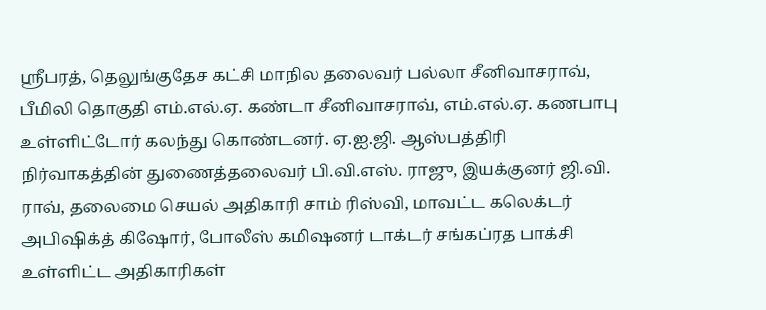ஸ்ரீபரத், தெலுங்குதேச கட்சி மாநில தலைவர் பல்லா சீனிவாசராவ், பீமிலி தொகுதி எம்.எல்.ஏ. கண்டா சீனிவாசராவ், எம்.எல்.ஏ. கணபாபு உள்ளிட்டோர் கலந்து கொண்டனர். ஏ.ஐ.ஜி. ஆஸ்பத்திரி நிர்வாகத்தின் துணைத்தலைவர் பி.வி.எஸ். ராஜு, இயக்குனர் ஜி.வி. ராவ், தலைமை செயல் அதிகாரி சாம் ரிஸ்வி, மாவட்ட கலெக்டர் அபிஷிக்த் கிஷோர், போலீஸ் கமிஷனர் டாக்டர் சங்கப்ரத பாக்சி உள்ளிட்ட அதிகாரிகள்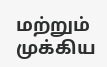மற்றும் முக்கிய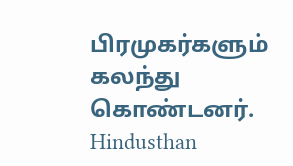பிரமுகர்களும் கலந்து கொண்டனர்.
Hindusthan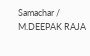Samachar / M.DEEPAK RAJA